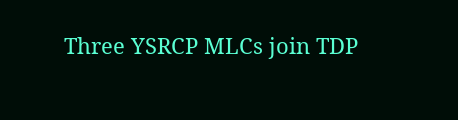Three YSRCP MLCs join TDP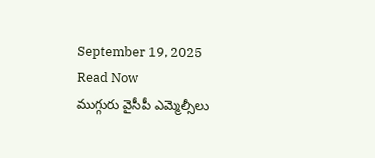September 19, 2025
Read Now
ముగ్గురు వైసీపీ ఎమ్మెల్సీలు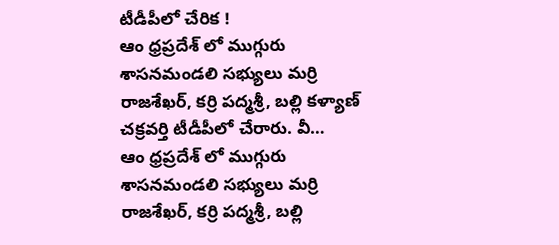టీడీపీలో చేరిక !
ఆం ధ్రప్రదేశ్ లో ముగ్గురు శాసనమండలి సభ్యులు మర్రి రాజశేఖర్, కర్రి పద్మశ్రీ, బల్లి కళ్యాణ్ చక్రవర్తి టీడీపీలో చేరారు. వీ…
ఆం ధ్రప్రదేశ్ లో ముగ్గురు శాసనమండలి సభ్యులు మర్రి రాజశేఖర్, కర్రి పద్మశ్రీ, బల్లి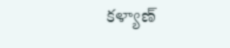కళ్యాణ్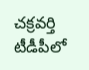చక్రవర్తి టీడీపీలో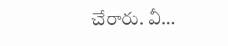చేరారు. వీ…